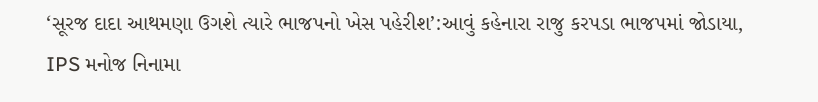‘સૂરજ દાદા આથમણા ઉગશે ત્યારે ભાજપનો ખેસ પહેરીશ’:આવું કહેનારા રાજુ કરપડા ભાજપમાં જોડાયા, IPS મનોજ નિનામા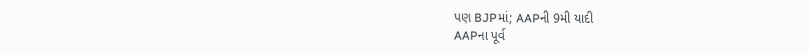પણ BJPમાં; AAPની 9મી યાદી
AAPના પૂર્વ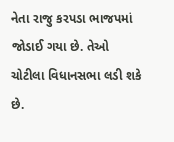નેતા રાજુ કરપડા ભાજપમાં જોડાઈ ગયા છે. તેઓ ચોટીલા વિધાનસભા લડી શકે છે.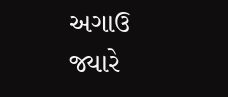અગાઉ જ્યારે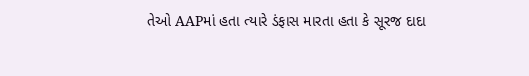તેઓ AAPમાં હતા ત્યારે ડંફાસ મારતા હતા કે સૂરજ દાદા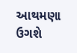આથમણા ઉગશે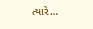ત્યારે…